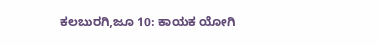ಕಲಬುರಗಿ,ಜೂ 10: ಕಾಯಕ ಯೋಗಿ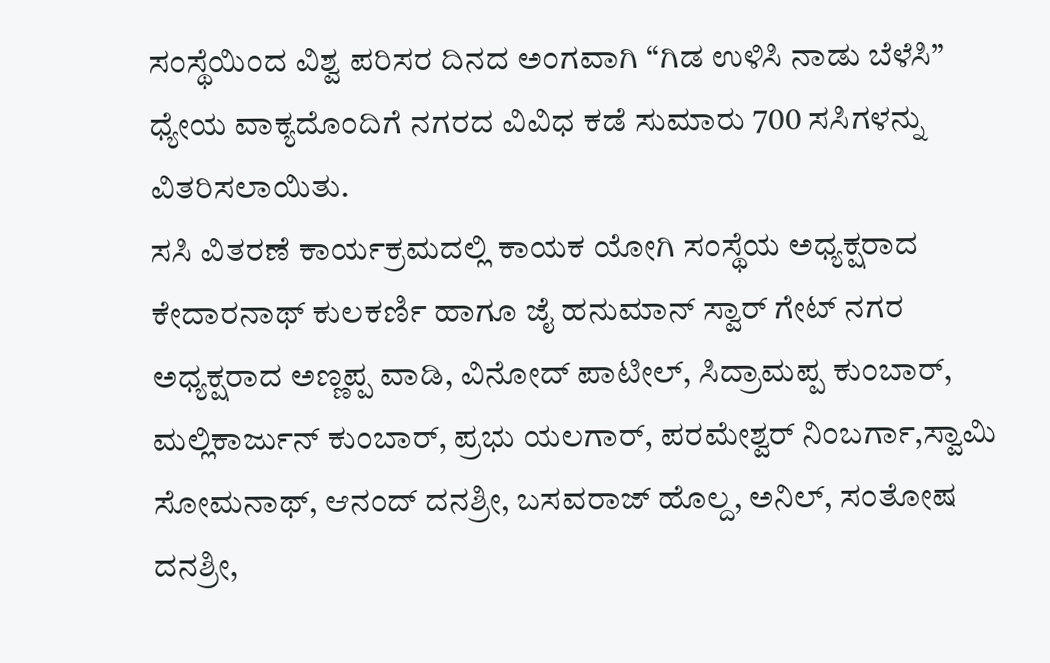ಸಂಸ್ಥೆಯಿಂದ ವಿಶ್ವ ಪರಿಸರ ದಿನದ ಅಂಗವಾಗಿ “ಗಿಡ ಉಳಿಸಿ ನಾಡು ಬೆಳೆಸಿ” ಧ್ಯೇಯ ವಾಕ್ಯದೊಂದಿಗೆ ನಗರದ ವಿವಿಧ ಕಡೆ ಸುಮಾರು 700 ಸಸಿಗಳನ್ನು ವಿತರಿಸಲಾಯಿತು.
ಸಸಿ ವಿತರಣೆ ಕಾರ್ಯಕ್ರಮದಲ್ಲಿ ಕಾಯಕ ಯೋಗಿ ಸಂಸ್ಥೆಯ ಅಧ್ಯಕ್ಷರಾದ ಕೇದಾರನಾಥ್ ಕುಲಕರ್ಣಿ ಹಾಗೂ ಜೈ ಹನುಮಾನ್ ಸ್ವಾರ್ ಗೇಟ್ ನಗರ ಅಧ್ಯಕ್ಷರಾದ ಅಣ್ಣಪ್ಪ ವಾಡಿ, ವಿನೋದ್ ಪಾಟೀಲ್, ಸಿದ್ರಾಮಪ್ಪ ಕುಂಬಾರ್, ಮಲ್ಲಿಕಾರ್ಜುನ್ ಕುಂಬಾರ್, ಪ್ರಭು ಯಲಗಾರ್, ಪರಮೇಶ್ವರ್ ನಿಂಬರ್ಗಾ,ಸ್ವಾಮಿ ಸೋಮನಾಥ್, ಆನಂದ್ ದನಶ್ರೀ, ಬಸವರಾಜ್ ಹೊಲ್ದ, ಅನಿಲ್, ಸಂತೋಷ ದನಶ್ರೀ,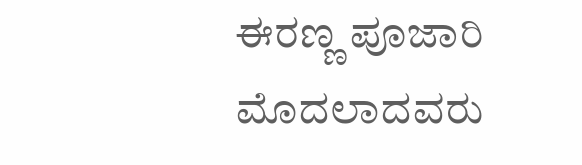ಈರಣ್ಣ ಪೂಜಾರಿ ಮೊದಲಾದವರು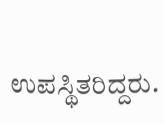ಉಪಸ್ಥಿತರಿದ್ದರು.